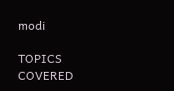modi

TOPICS COVERED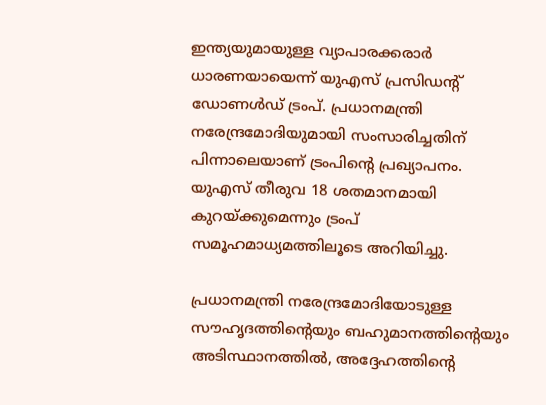ഇന്ത്യയുമായുള്ള വ്യാപാരക്കരാര്‍ ധാരണയായെന്ന് യുഎസ് പ്രസിഡന്റ് ഡോണള്‍ഡ് ട്രംപ്. പ്രധാനമന്ത്രി നരേന്ദ്രമോദിയുമായി സംസാരിച്ചതിന് പിന്നാലെയാണ് ട്രംപിന്റെ പ്രഖ്യാപനം. യുഎസ് തീരുവ 18 ശതമാനമായി കുറയ്ക്കുമെന്നും ട്രംപ് സമൂഹമാധ്യമത്തിലൂടെ അറിയിച്ചു.

പ്രധാനമന്ത്രി നരേന്ദ്രമോദിയോടുള്ള സൗഹൃദത്തിന്റെയും ബഹുമാനത്തിന്റെയും അടിസ്ഥാനത്തിൽ, അദ്ദേഹത്തിന്റെ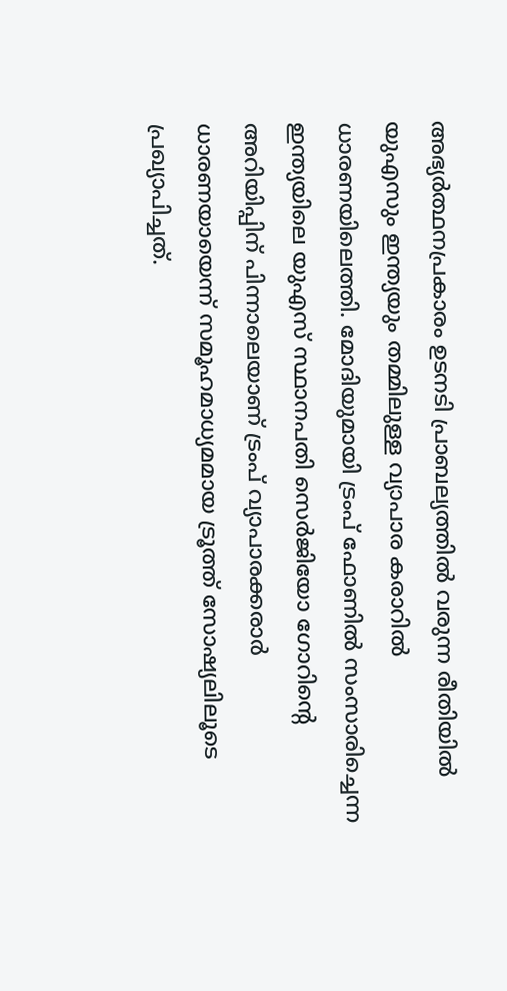അഭ്യർത്ഥനപ്രകാരം ഉടനടി പ്രാബല്യത്തിൽ വരുന്ന രീതിയിൽ യുഎസും ഇന്ത്യയും തമ്മിലുള്ള വ്യാപാര കരാറിൽ ധാരണയിലെത്തി. മോദിയുമായി ട്രംപ് ഫോണില്‍ സംസാരിച്ചെന്ന ഇന്ത്യയിലെ യുഎസ് സ്ഥാനപതി സെര്‍ജിയോ ഗോറിന്റെ അറിയിപ്പിന് പിന്നാലെയാണ് ട്രംപ് വ്യാപാരക്കരാര്‍ ധാരണയായെന്ന് സമൂഹമാധ്യമമായ ട്രൂത്ത് സോഷ്യലിലൂടെ പ്രഖ്യാപിച്ചത്.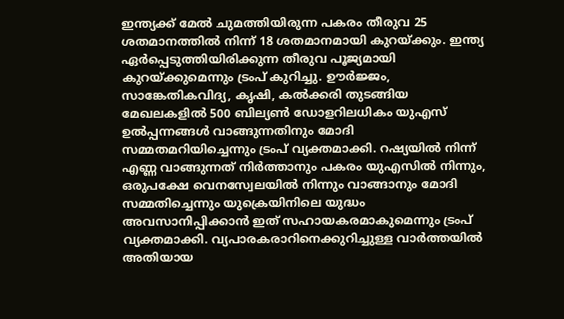ഇന്ത്യക്ക് മേൽ ചുമത്തിയിരുന്ന പകരം തീരുവ 25 ശതമാനത്തിൽ നിന്ന് 18 ശതമാനമായി കുറയ്ക്കും. ഇന്ത്യ ഏര്‍പ്പെടുത്തിയിരിക്കുന്ന തീരുവ പൂജ്യമായി കുറയ്ക്കുമെന്നും ട്രംപ് കുറിച്ചു. ഊർജ്ജം, സാങ്കേതികവിദ്യ, കൃഷി, കൽക്കരി തുടങ്ങിയ മേഖലകളിൽ 500 ബില്യൺ ഡോളറിലധികം യുഎസ് ഉൽപ്പന്നങ്ങൾ വാങ്ങുന്നതിനും മോദി സമ്മതമറിയിച്ചെന്നും ട്രംപ് വ്യക്തമാക്കി. റഷ്യയിൽ നിന്ന് എണ്ണ വാങ്ങുന്നത് നിർത്താനും പകരം യുഎസില്‍ നിന്നും, ഒരുപക്ഷേ വെനസ്വേലയിൽ നിന്നും വാങ്ങാനും മോദി സമ്മതിച്ചെന്നും യുക്രെയിനിലെ യുദ്ധം അവസാനിപ്പിക്കാന്‍ ഇത് സഹായകരമാകുമെന്നും ട്രംപ് വ്യക്തമാക്കി. വ്യപാരകരാറിനെക്കുറിച്ചുള്ള വാര്‍ത്തയില്‍ അതിയായ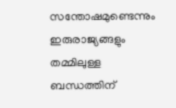സന്തോഷമുണ്ടെന്നും ഇരുരാജ്യങ്ങളും തമ്മിലുള്ള ബന്ധത്തിന്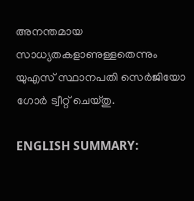അനന്തമായ സാധ്യതകളാണുള്ളതെന്നും യുഎസ് സ്ഥാനപതി സെര്‍ജിയോ ഗോര്‍ ട്വീറ്റ് ചെയ്തു.

ENGLISH SUMMARY: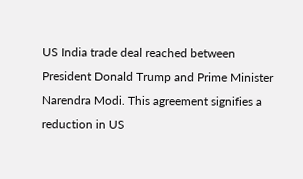US India trade deal reached between President Donald Trump and Prime Minister Narendra Modi. This agreement signifies a reduction in US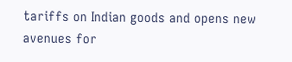tariffs on Indian goods and opens new avenues for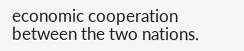economic cooperation between the two nations.